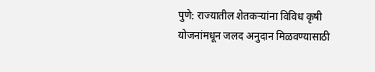पुणे: राज्यातील शेतकऱ्यांना विविध कृषी योजनांमधून जलद अनुदान मिळवण्यासाठी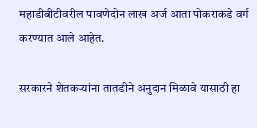महाडीबीटीवरील पावणेदोन लाख अर्ज आता पोकराकडे वर्ग करण्यात आले आहेत.

सरकारने शेतकऱ्यांना तातडीने अनुदान मिळावे यासाठी हा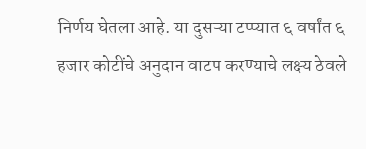निर्णय घेतला आहे. या दुसऱ्या टप्प्यात ६ वर्षांत ६ हजार कोटींचे अनुदान वाटप करण्याचे लक्ष्य ठेवले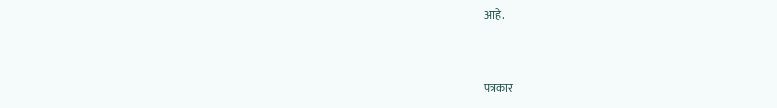आहे.


पत्रकार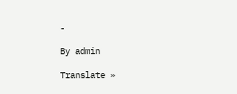-

By admin

Translate »